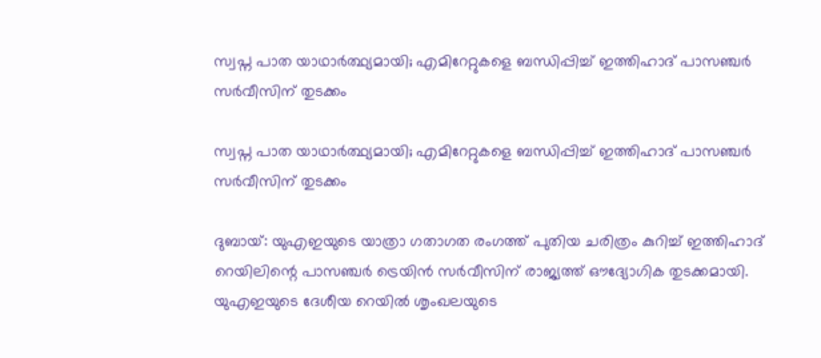സ്വപ്ന പാത യാഥാര്‍ത്ഥ്യമായി; എമിറേറ്റുകളെ ബന്ധിപ്പിച്ച് ഇത്തിഹാദ് പാസഞ്ചര്‍ സര്‍വീസിന് തുടക്കം

സ്വപ്ന പാത യാഥാര്‍ത്ഥ്യമായി; എമിറേറ്റുകളെ ബന്ധിപ്പിച്ച് ഇത്തിഹാദ് പാസഞ്ചര്‍ സര്‍വീസിന് തുടക്കം

ദുബായ്: യുഎഇയുടെ യാത്രാ ഗതാഗത രംഗത്ത് പുതിയ ചരിത്രം കുറിച്ച് ഇത്തിഹാദ് റെയിലിന്റെ പാസഞ്ചര്‍ ട്രെയിന്‍ സര്‍വീസിന് രാജ്യത്ത് ഔദ്യോഗിക തുടക്കമായി. യുഎഇയുടെ ദേശീയ റെയില്‍ ശൃംഖലയുടെ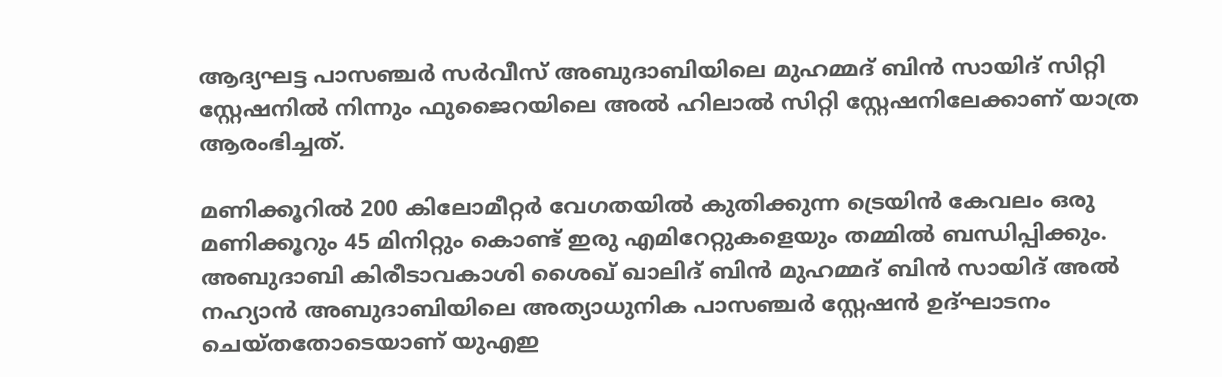ആദ്യഘട്ട പാസഞ്ചര്‍ സര്‍വീസ് അബുദാബിയിലെ മുഹമ്മദ് ബിന്‍ സായിദ് സിറ്റി സ്റ്റേഷനില്‍ നിന്നും ഫുജൈറയിലെ അല്‍ ഹിലാല്‍ സിറ്റി സ്റ്റേഷനിലേക്കാണ് യാത്ര ആരംഭിച്ചത്.

മണിക്കൂറില്‍ 200 കിലോമീറ്റര്‍ വേഗതയില്‍ കുതിക്കുന്ന ട്രെയിന്‍ കേവലം ഒരു മണിക്കൂറും 45 മിനിറ്റും കൊണ്ട് ഇരു എമിറേറ്റുകളെയും തമ്മില്‍ ബന്ധിപ്പിക്കും. അബുദാബി കിരീടാവകാശി ശൈഖ് ഖാലിദ് ബിന്‍ മുഹമ്മദ് ബിന്‍ സായിദ് അല്‍ നഹ്യാന്‍ അബുദാബിയിലെ അത്യാധുനിക പാസഞ്ചര്‍ സ്റ്റേഷന്‍ ഉദ്ഘാടനം ചെയ്തതോടെയാണ് യുഎഇ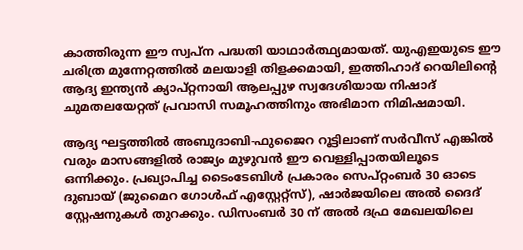കാത്തിരുന്ന ഈ സ്വപ്ന പദ്ധതി യാഥാര്‍ത്ഥ്യമായത്. യുഎഇയുടെ ഈ ചരിത്ര മുന്നേറ്റത്തില്‍ മലയാളി തിളക്കമായി, ഇത്തിഹാദ് റെയിലിന്റെ ആദ്യ ഇന്ത്യന്‍ ക്യാപ്റ്റനായി ആലപ്പുഴ സ്വദേശിയായ നിഷാദ് ചുമതലയേറ്റത് പ്രവാസി സമൂഹത്തിനും അഭിമാന നിമിഷമായി.

ആദ്യ ഘട്ടത്തില്‍ അബുദാബി-ഫുജൈറ റൂട്ടിലാണ് സര്‍വീസ് എങ്കില്‍ വരും മാസങ്ങളില്‍ രാജ്യം മുഴുവന്‍ ഈ വെള്ളിപ്പാതയിലൂടെ ഒന്നിക്കും. പ്രഖ്യാപിച്ച ടൈംടേബിള്‍ പ്രകാരം സെപ്റ്റംബര്‍ 30 ഓടെ ദുബായ് (ജുമൈറ ഗോള്‍ഫ് എസ്റ്റേറ്റ്‌സ്), ഷാര്‍ജയിലെ അല്‍ ദൈദ് സ്റ്റേഷനുകള്‍ തുറക്കും. ഡിസംബര്‍ 30 ന് അല്‍ ദഫ്ര മേഖലയിലെ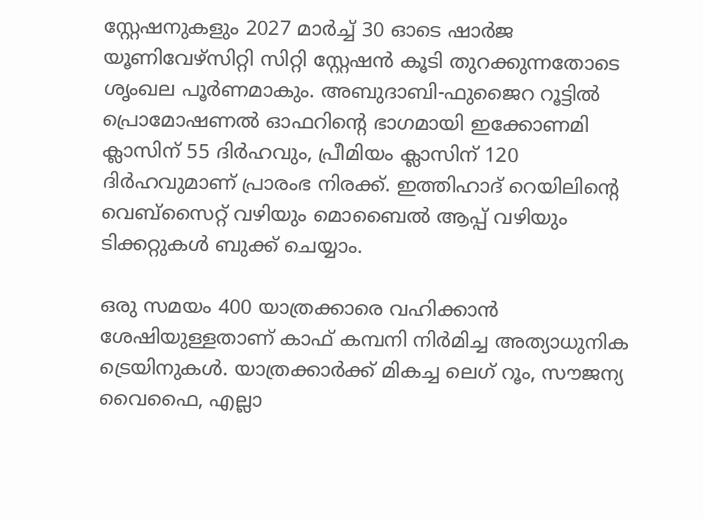സ്റ്റേഷനുകളും 2027 മാര്‍ച്ച് 30 ഓടെ ഷാര്‍ജ യൂണിവേഴ്‌സിറ്റി സിറ്റി സ്റ്റേഷന്‍ കൂടി തുറക്കുന്നതോടെ ശൃംഖല പൂര്‍ണമാകും. അബുദാബി-ഫുജൈറ റൂട്ടില്‍ പ്രൊമോഷണല്‍ ഓഫറിന്റെ ഭാഗമായി ഇക്കോണമി ക്ലാസിന് 55 ദിര്‍ഹവും, പ്രീമിയം ക്ലാസിന് 120 ദിര്‍ഹവുമാണ് പ്രാരംഭ നിരക്ക്. ഇത്തിഹാദ് റെയിലിന്റെ വെബ്സൈറ്റ് വഴിയും മൊബൈല്‍ ആപ്പ് വഴിയും ടിക്കറ്റുകള്‍ ബുക്ക് ചെയ്യാം.

ഒരു സമയം 400 യാത്രക്കാരെ വഹിക്കാന്‍ ശേഷിയുള്ളതാണ് കാഫ് കമ്പനി നിര്‍മിച്ച അത്യാധുനിക ട്രെയിനുകള്‍. യാത്രക്കാര്‍ക്ക് മികച്ച ലെഗ് റൂം, സൗജന്യ വൈഫൈ, എല്ലാ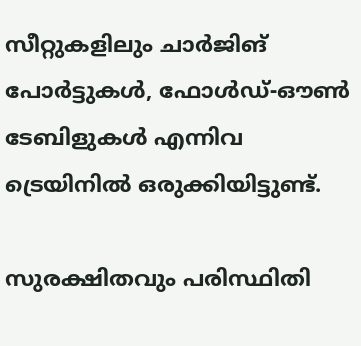സീറ്റുകളിലും ചാര്‍ജിങ് പോര്‍ട്ടുകള്‍, ഫോള്‍ഡ്-ഔണ്‍ ടേബിളുകള്‍ എന്നിവ ട്രെയിനില്‍ ഒരുക്കിയിട്ടുണ്ട്.

സുരക്ഷിതവും പരിസ്ഥിതി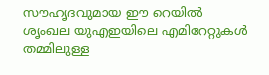സൗഹൃദവുമായ ഈ റെയില്‍ ശൃംഖല യുഎഇയിലെ എമിറേറ്റുകള്‍ തമ്മിലുള്ള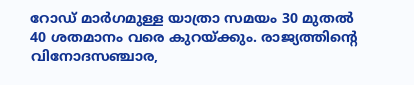റോഡ് മാര്‍ഗമുള്ള യാത്രാ സമയം 30 മുതല്‍ 40 ശതമാനം വരെ കുറയ്ക്കും. രാജ്യത്തിന്റെ വിനോദസഞ്ചാര,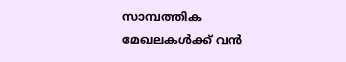സാമ്പത്തിക മേഖലകള്‍ക്ക് വന്‍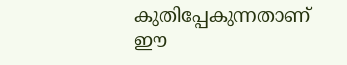കുതിപ്പേകുന്നതാണ് ഈ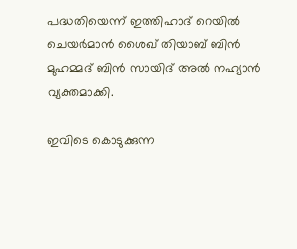പദ്ധതിയെന്ന് ഇത്തിഹാദ് റെയില്‍ ചെയര്‍മാന്‍ ശൈഖ് തിയാബ് ബിന്‍ മുഹമ്മദ് ബിന്‍ സായിദ് അല്‍ നഹ്യാന്‍ വ്യക്തമാക്കി.

ഇവിടെ കൊടുക്കുന്ന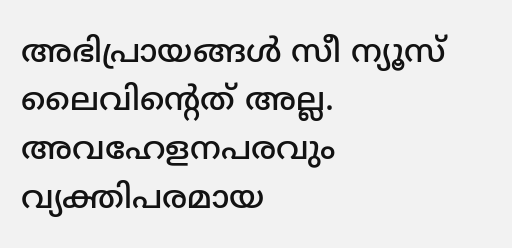അഭിപ്രായങ്ങള്‍ സീ ന്യൂസ് ലൈവിന്റെത് അല്ല. അവഹേളനപരവും വ്യക്തിപരമായ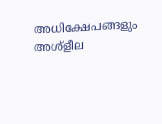അധിക്ഷേപങ്ങളും അശ്‌ളീല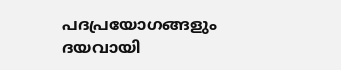പദപ്രയോഗങ്ങളും ദയവായി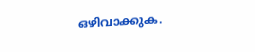ഒഴിവാക്കുക.